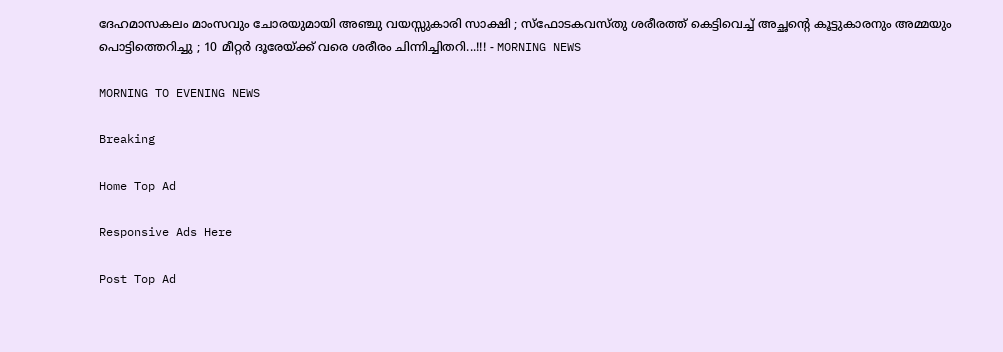ദേഹമാസകലം മാംസവും ചോരയുമായി അഞ്ചു വയസ്സുകാരി സാക്ഷി ; സ്‌ഫോടകവസ്തു ശരീരത്ത് കെട്ടിവെച്ച് അച്ഛന്റെ കൂട്ടുകാരനും അമ്മയും പൊട്ടിത്തെറിച്ചു ; 10 മീറ്റര്‍ ദൂരേയ്ക്ക് വരെ ശരീരം ചിന്നിച്ചിതറി...!!! - MORNING NEWS

MORNING TO EVENING NEWS

Breaking

Home Top Ad

Responsive Ads Here

Post Top Ad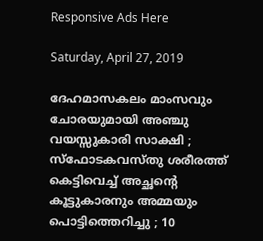Responsive Ads Here

Saturday, April 27, 2019

ദേഹമാസകലം മാംസവും ചോരയുമായി അഞ്ചു വയസ്സുകാരി സാക്ഷി ; സ്‌ഫോടകവസ്തു ശരീരത്ത് കെട്ടിവെച്ച് അച്ഛന്റെ കൂട്ടുകാരനും അമ്മയും പൊട്ടിത്തെറിച്ചു ; 10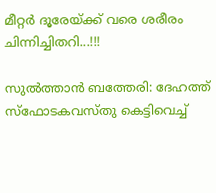മീറ്റര്‍ ദൂരേയ്ക്ക് വരെ ശരീരം ചിന്നിച്ചിതറി...!!!

സുല്‍ത്താന്‍ ബത്തേരി: ദേഹത്ത് സ്‌ഫോടകവസ്തു കെട്ടിവെച്ച്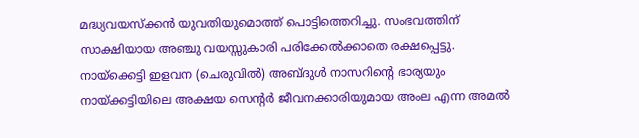മദ്ധ്യവയസ്‌ക്കന്‍ യുവതിയുമൊത്ത് പൊട്ടിത്തെറിച്ചു. സംഭവത്തിന് സാക്ഷിയായ അഞ്ചു വയസ്സുകാരി പരിക്കേല്‍ക്കാതെ രക്ഷപ്പെട്ടു. നായ്‌ക്കെട്ടി ഇളവന (ചെരുവില്‍) അബ്ദുള്‍ നാസറിന്റെ ഭാര്യയും നായ്ക്കട്ടിയിലെ അക്ഷയ സെന്റര്‍ ജീവനക്കാരിയുമായ അംല എന്ന അമല്‍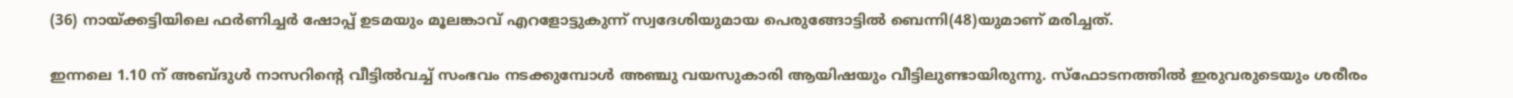(36) നായ്ക്കട്ടിയിലെ ഫര്‍ണിച്ചര്‍ ഷോപ്പ് ഉടമയും മൂലങ്കാവ് എറളോട്ടുകുന്ന് സ്വദേശിയുമായ പെരുങ്ങോട്ടില്‍ ബെന്നി(48)യുമാണ് മരിച്ചത്.

ഇന്നലെ 1.10 ന് അബ്ദുള്‍ നാസറിന്റെ വീട്ടില്‍വച്ച് സംഭവം നടക്കുമ്പോള്‍ അഞ്ചു വയസുകാരി ആയിഷയും വീട്ടിലുണ്ടായിരുന്നു. സ്‌ഫോടനത്തില്‍ ഇരുവരുടെയും ശരീരം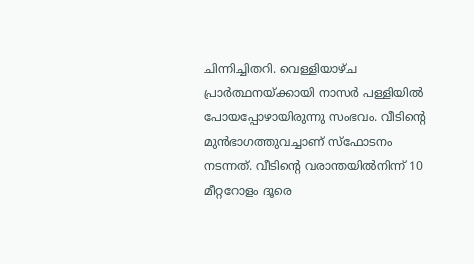ചിന്നിച്ചിതറി. വെള്ളിയാഴ്ച പ്രാര്‍ത്ഥനയ്ക്കായി നാസര്‍ പള്ളിയില്‍ പോയപ്പോഴായിരുന്നു സംഭവം. വീടിന്റെ മുന്‍ഭാഗത്തുവച്ചാണ് സ്‌ഫോടനം നടന്നത്. വീടിന്റെ വരാന്തയില്‍നിന്ന് 10 മീറ്ററോളം ദൂരെ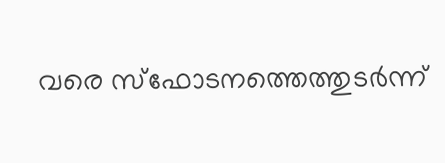വരെ സ്‌ഫോടനത്തെത്തുടര്‍ന്ന്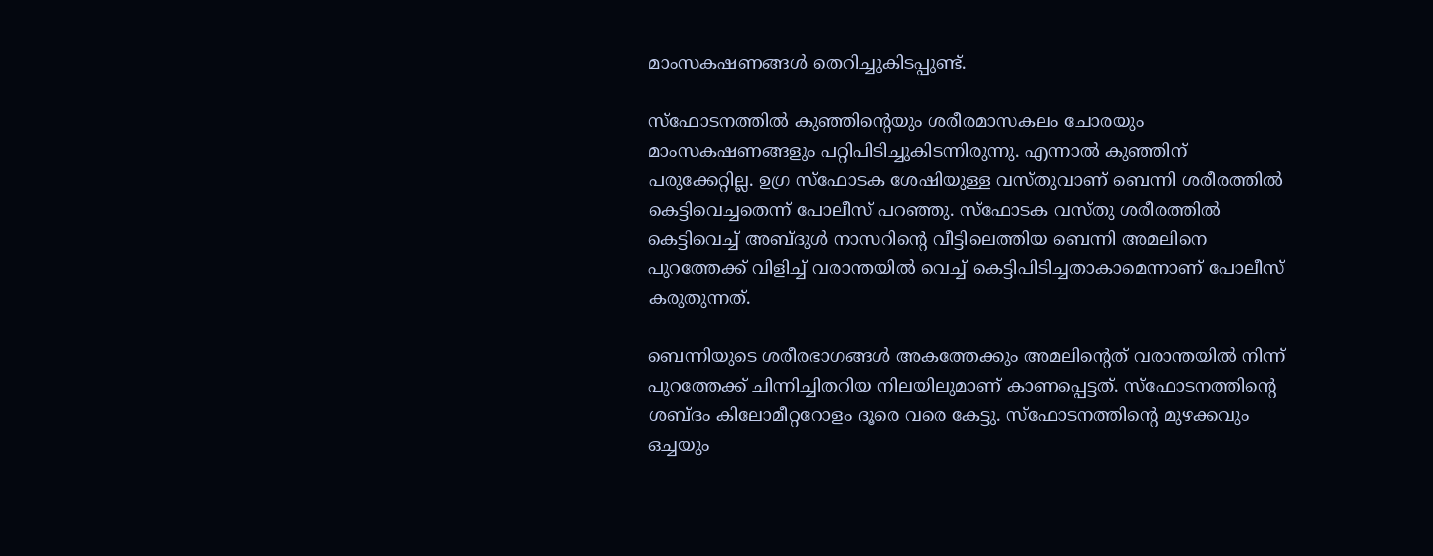മാംസകഷണങ്ങള്‍ തെറിച്ചുകിടപ്പുണ്ട്.

സ്‌ഫോടനത്തില്‍ കുഞ്ഞിന്റെയും ശരീരമാസകലം ചോരയും മാംസകഷണങ്ങളും പറ്റിപിടിച്ചുകിടന്നിരുന്നു. എന്നാല്‍ കുഞ്ഞിന് പരുക്കേറ്റില്ല. ഉഗ്ര സ്‌ഫോടക ശേഷിയുള്ള വസ്തുവാണ് ബെന്നി ശരീരത്തില്‍ കെട്ടിവെച്ചതെന്ന് പോലീസ് പറഞ്ഞു. സ്‌ഫോടക വസ്തു ശരീരത്തില്‍ കെട്ടിവെച്ച് അബ്ദുള്‍ നാസറിന്റെ വീട്ടിലെത്തിയ ബെന്നി അമലിനെ പുറത്തേക്ക് വിളിച്ച് വരാന്തയില്‍ വെച്ച് കെട്ടിപിടിച്ചതാകാമെന്നാണ് പോലീസ് കരുതുന്നത്.

ബെന്നിയുടെ ശരീരഭാഗങ്ങള്‍ അകത്തേക്കും അമലിന്റെത് വരാന്തയില്‍ നിന്ന് പുറത്തേക്ക് ചിന്നിച്ചിതറിയ നിലയിലുമാണ് കാണപ്പെട്ടത്. സ്‌ഫോടനത്തിന്റെ ശബ്ദം കിലോമീറ്ററോളം ദൂരെ വരെ കേട്ടു. സ്‌ഫോടനത്തിന്റെ മുഴക്കവും ഒച്ചയും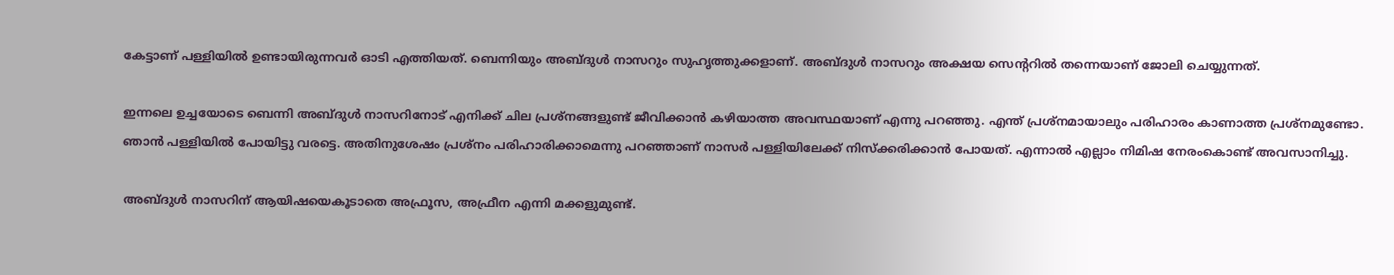കേട്ടാണ് പള്ളിയില്‍ ഉണ്ടായിരുന്നവര്‍ ഓടി എത്തിയത്. ബെന്നിയും അബ്ദുള്‍ നാസറും സുഹൃത്തുക്കളാണ്. അബ്ദുള്‍ നാസറും അക്ഷയ സെന്ററില്‍ തന്നെയാണ് ജോലി ചെയ്യുന്നത്.

ഇന്നലെ ഉച്ചയോടെ ബെന്നി അബ്ദുള്‍ നാസറിനോട് എനിക്ക് ചില പ്രശ്‌നങ്ങളുണ്ട് ജീവിക്കാന്‍ കഴിയാത്ത അവസ്ഥയാണ് എന്നു പറഞ്ഞു. എന്ത് പ്രശ്‌നമായാലും പരിഹാരം കാണാത്ത പ്രശ്‌നമുണ്ടോ. ഞാന്‍ പള്ളിയില്‍ പോയിട്ടു വരട്ടെ. അതിനുശേഷം പ്രശ്‌നം പരിഹാരിക്കാമെന്നു പറഞ്ഞാണ് നാസര്‍ പള്ളിയിലേക്ക് നിസ്‌ക്കരിക്കാന്‍ പോയത്. എന്നാല്‍ എല്ലാം നിമിഷ നേരംകൊണ്ട് അവസാനിച്ചു.

അബ്ദുള്‍ നാസറിന് ആയിഷയെകൂടാതെ അഫ്രൂസ, അഫ്രീന എന്നി മക്കളുമുണ്ട്.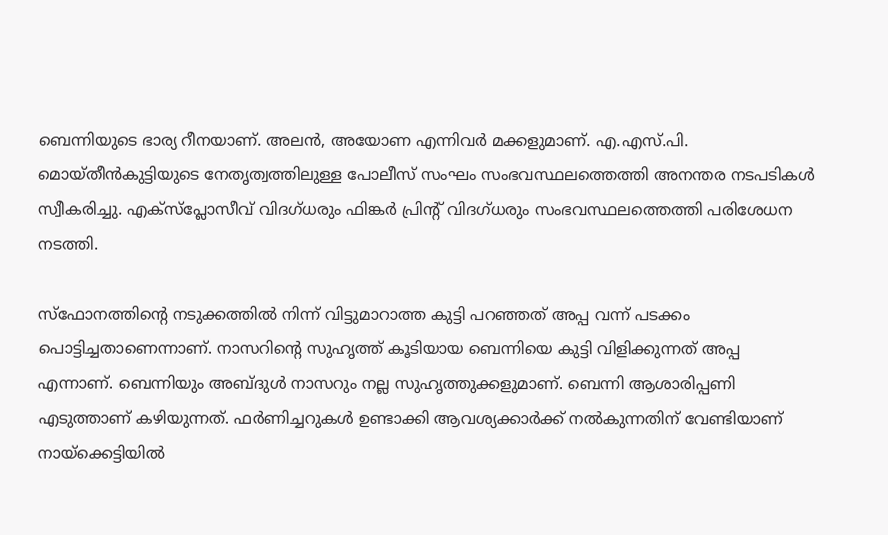ബെന്നിയുടെ ഭാര്യ റീനയാണ്. അലന്‍, അയോണ എന്നിവര്‍ മക്കളുമാണ്. എ.എസ്.പി. മൊയ്തീന്‍കുട്ടിയുടെ നേതൃത്വത്തിലുള്ള പോലീസ് സംഘം സംഭവസ്ഥലത്തെത്തി അനന്തര നടപടികള്‍ സ്വീകരിച്ചു. എക്‌സ്‌പ്ലോസീവ് വിദഗ്ധരും ഫിങ്കര്‍ പ്രിന്റ് വിദഗ്ധരും സംഭവസ്ഥലത്തെത്തി പരിശേധന നടത്തി.

സ്‌ഫോനത്തിന്റെ നടുക്കത്തില്‍ നിന്ന് വിട്ടുമാറാത്ത കുട്ടി പറഞ്ഞത് അപ്പ വന്ന് പടക്കം പൊട്ടിച്ചതാണെന്നാണ്. നാസറിന്റെ സുഹൃത്ത് കൂടിയായ ബെന്നിയെ കുട്ടി വിളിക്കുന്നത് അപ്പ എന്നാണ്. ബെന്നിയും അബ്ദുള്‍ നാസറും നല്ല സുഹൃത്തുക്കളുമാണ്. ബെന്നി ആശാരിപ്പണി എടുത്താണ് കഴിയുന്നത്. ഫര്‍ണിച്ചറുകള്‍ ഉണ്ടാക്കി ആവശ്യക്കാര്‍ക്ക് നല്‍കുന്നതിന് വേണ്ടിയാണ് നായ്‌ക്കെട്ടിയില്‍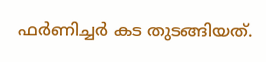ഫര്‍ണിച്ചര്‍ കട തുടങ്ങിയത്.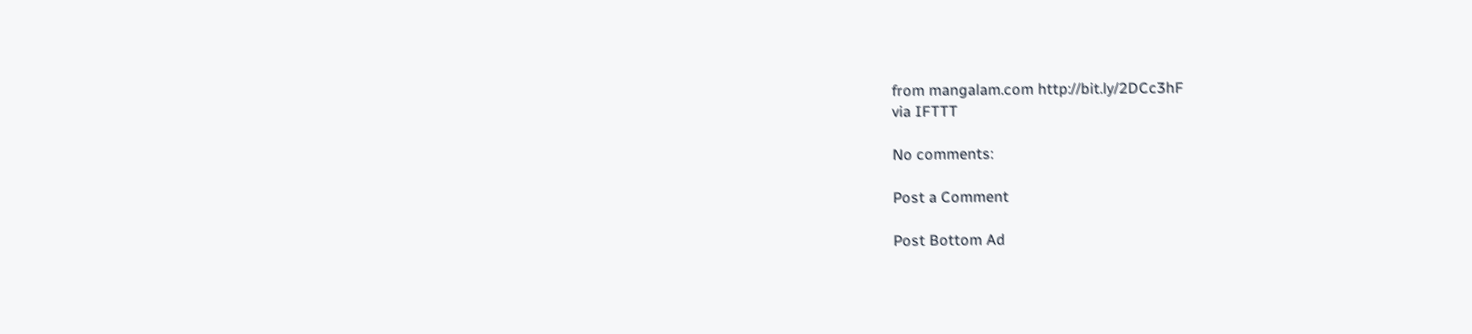from mangalam.com http://bit.ly/2DCc3hF
via IFTTT

No comments:

Post a Comment

Post Bottom Ad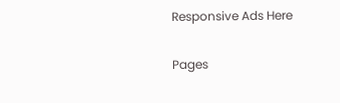Responsive Ads Here

Pages